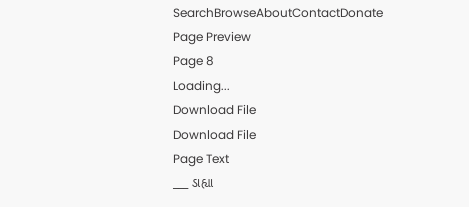SearchBrowseAboutContactDonate
Page Preview
Page 8
Loading...
Download File
Download File
Page Text
___ ડાહ્યા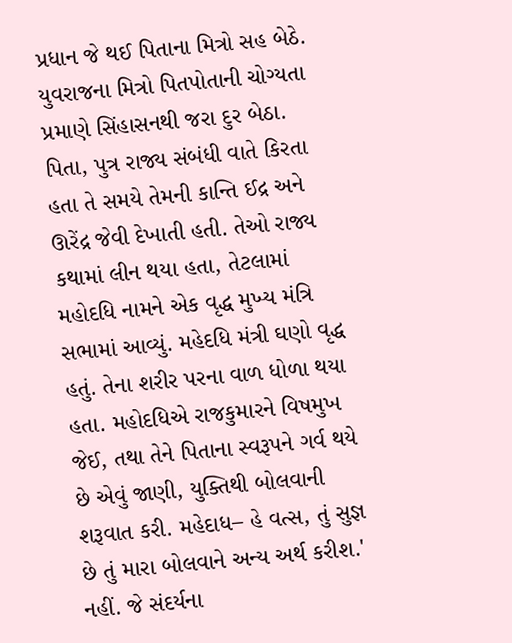પ્રધાન જે થઈ પિતાના મિત્રો સહ બેઠે. યુવરાજના મિત્રો પિતપોતાની ચોગ્યતા પ્રમાણે સિંહાસનથી જરા દુર બેઠા. પિતા, પુત્ર રાજ્ય સંબંધી વાતે કિરતા હતા તે સમયે તેમની કાન્તિ ઈદ્ર અને ઊરેંદ્ર જેવી દેખાતી હતી. તેઓ રાજ્ય કથામાં લીન થયા હતા, તેટલામાં મહોદધિ નામને એક વૃદ્ધ મુખ્ય મંત્રિ સભામાં આવ્યું. મહેદધિ મંત્રી ઘણો વૃદ્ધ હતું. તેના શરીર પરના વાળ ધોળા થયા હતા. મહોદધિએ રાજકુમારને વિષમુખ જેઈ, તથા તેને પિતાના સ્વરૂપને ગર્વ થયે છે એવું જાણી, યુક્તિથી બોલવાની શરૂવાત કરી. મહેદાધ– હે વત્સ, તું સુજ્ઞ છે તું મારા બોલવાને અન્ય અર્થ કરીશ.' નહીં. જે સંદર્યના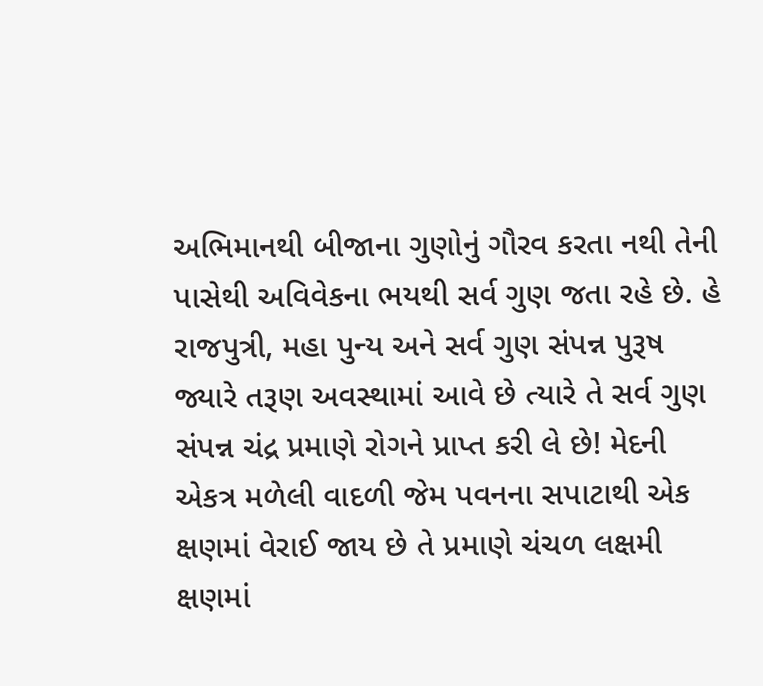અભિમાનથી બીજાના ગુણોનું ગૌરવ કરતા નથી તેની પાસેથી અવિવેકના ભયથી સર્વ ગુણ જતા રહે છે. હે રાજપુત્રી, મહા પુન્ય અને સર્વ ગુણ સંપન્ન પુરૂષ જ્યારે તરૂણ અવસ્થામાં આવે છે ત્યારે તે સર્વ ગુણ સંપન્ન ચંદ્ર પ્રમાણે રોગને પ્રાપ્ત કરી લે છે! મેદની એકત્ર મળેલી વાદળી જેમ પવનના સપાટાથી એક ક્ષણમાં વેરાઈ જાય છે તે પ્રમાણે ચંચળ લક્ષમી ક્ષણમાં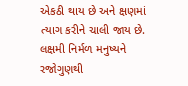એકઠી થાય છે અને ક્ષણમાં ત્યાગ કરીને ચાલી જાય છે. લક્ષમી નિર્મળ મનુષ્યને રજોગુણથી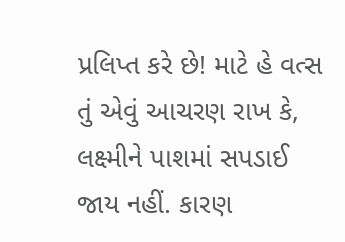પ્રલિપ્ત કરે છે! માટે હે વત્સ તું એવું આચરણ રાખ કે, લક્ષ્મીને પાશમાં સપડાઈ જાય નહીં. કારણ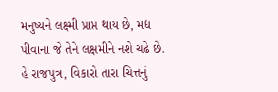મનુષ્યને લક્ષ્મી પ્રાપ્ત થાય છે, મદ્ય પીવાના જે તેને લક્ષમીને નશે ચઢે છે. હે રાજપુત્ર, વિકારો તારા ચિત્તનું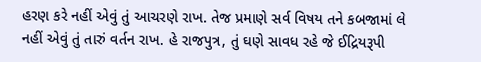હરણ કરે નહીં એવું તું આચરણે રાખ. તેજ પ્રમાણે સર્વ વિષય તને કબજામાં લે નહીં એવું તું તારું વર્તન રાખ. હે રાજપુત્ર, તું ઘણે સાવધ રહે જે ઈદ્રિયરૂપી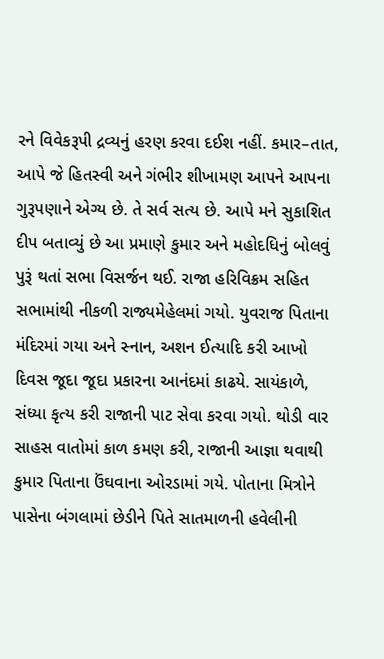રને વિવેકરૂપી દ્રવ્યનું હરણ કરવા દઈશ નહીં. કમાર–તાત, આપે જે હિતસ્વી અને ગંભીર શીખામણ આપને આપના ગુરૂપણાને એગ્ય છે. તે સર્વ સત્ય છે. આપે મને સુકાશિત દીપ બતાવ્યું છે આ પ્રમાણે કુમાર અને મહોદધિનું બોલવું પુરૂં થતાં સભા વિસર્જન થઈ. રાજા હરિવિક્રમ સહિત સભામાંથી નીકળી રાજ્યમેહેલમાં ગયો. યુવરાજ પિતાના મંદિરમાં ગયા અને સ્નાન, અશન ઈત્યાદિ કરી આખો દિવસ જૂદા જૂદા પ્રકારના આનંદમાં કાઢયે. સાયંકાળે, સંધ્યા કૃત્ય કરી રાજાની પાટ સેવા કરવા ગયો. થોડી વાર સાહસ વાતોમાં કાળ કમણ કરી, રાજાની આજ્ઞા થવાથી કુમાર પિતાના ઉંઘવાના ઓરડામાં ગયે. પોતાના મિત્રોને પાસેના બંગલામાં છેડીને પિતે સાતમાળની હવેલીની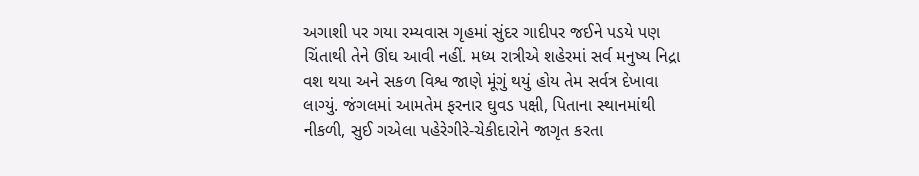અગાશી પર ગયા રમ્યવાસ ગૃહમાં સુંદર ગાદીપર જઈને પડયે પણ ચિંતાથી તેને ઊંઘ આવી નહીં. મધ્ય રાત્રીએ શહેરમાં સર્વ મનુષ્ય નિદ્રા વશ થયા અને સકળ વિશ્વ જાણે મૂંગું થયું હોય તેમ સર્વત્ર દેખાવા લાગ્યું. જંગલમાં આમતેમ ફરનાર ઘુવડ પક્ષી, પિતાના સ્થાનમાંથી નીકળી, સુઈ ગએલા પહેરેગીરે-ચેકીદારોને જાગૃત કરતા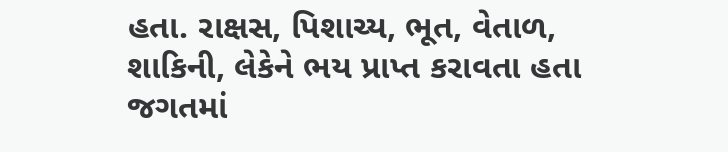હતા. રાક્ષસ, પિશાચ્ય, ભૂત, વેતાળ, શાકિની, લેકેને ભય પ્રાપ્ત કરાવતા હતા જગતમાં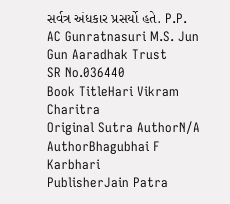સર્વત્ર અંધકાર પ્રસર્યો હતે. P.P. AC Gunratnasuri M.S. Jun Gun Aaradhak Trust
SR No.036440
Book TitleHari Vikram Charitra
Original Sutra AuthorN/A
AuthorBhagubhai F Karbhari
PublisherJain Patra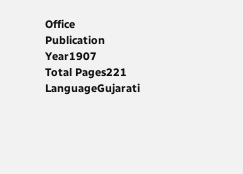Office
Publication Year1907
Total Pages221
LanguageGujarati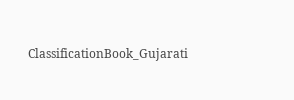ClassificationBook_Gujarati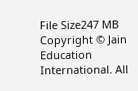File Size247 MB
Copyright © Jain Education International. All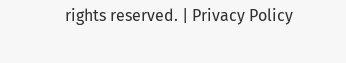rights reserved. | Privacy Policy